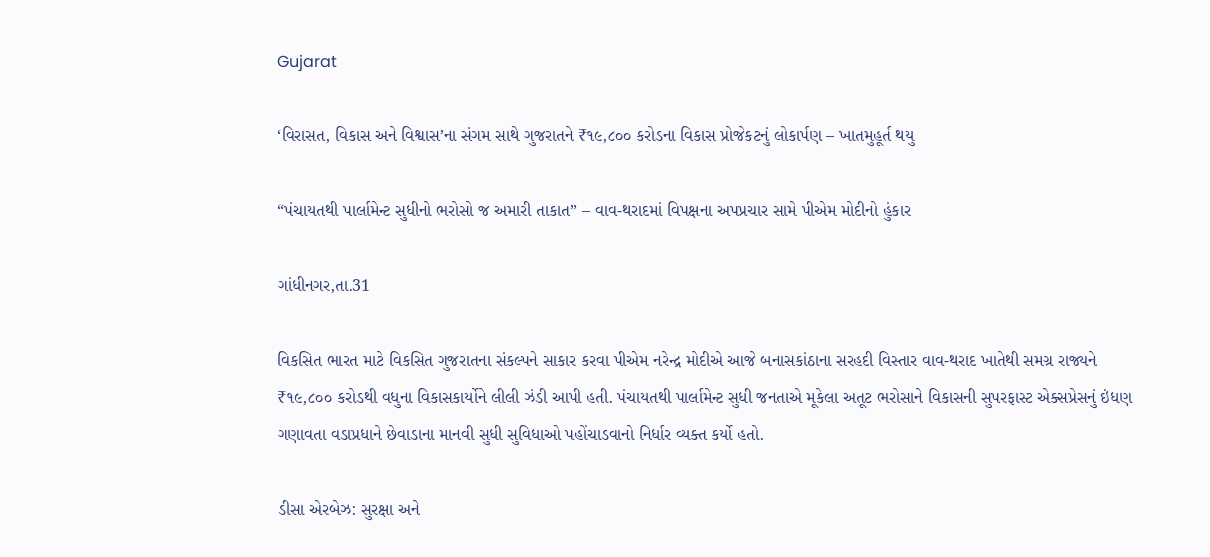Gujarat

‘વિરાસત, વિકાસ અને વિશ્વાસ’ના સંગમ સાથે ગુજરાતને ₹૧૯,૮૦૦ કરોડના વિકાસ પ્રોજેકટનું લોકાર્પણ – ખાતમુહૂર્ત થયુ

“પંચાયતથી પાર્લામેન્ટ સુધીનો ભરોસો જ અમારી તાકાત” – વાવ-થરાદમાં વિપક્ષના અપપ્રચાર સામે પીએમ મોદીનો હુંકાર

ગાંધીનગર,તા.31

વિકસિત ભારત માટે વિકસિત ગુજરાતના સંકલ્પને સાકાર કરવા પીએમ નરેન્દ્ર મોદીએ આજે બનાસકાંઠાના સરહદી વિસ્તાર વાવ-થરાદ ખાતેથી સમગ્ર રાજ્યને ₹૧૯,૮૦૦ કરોડથી વધુના વિકાસકાર્યોને લીલી ઝંડી આપી હતી. પંચાયતથી પાર્લામેન્ટ સુધી જનતાએ મૂકેલા અતૂટ ભરોસાને વિકાસની સુપરફાસ્ટ એક્સપ્રેસનું ઇંધણ ગણાવતા વડાપ્રધાને છેવાડાના માનવી સુધી સુવિધાઓ પહોંચાડવાનો નિર્ધાર વ્યક્ત કર્યો હતો.

ડીસા એરબેઝ: સુરક્ષા અને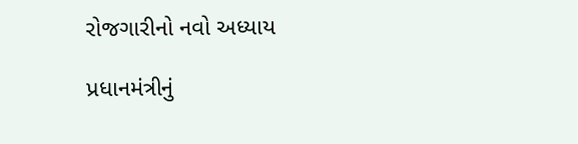રોજગારીનો નવો અધ્યાય

પ્રધાનમંત્રીનું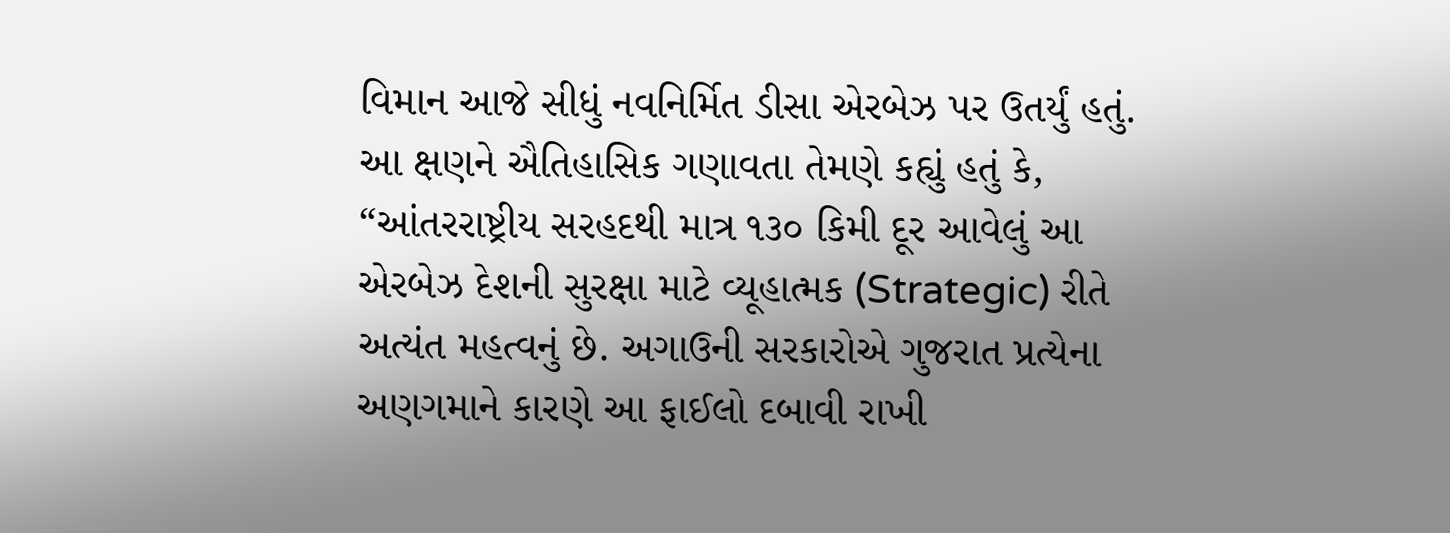વિમાન આજે સીધું નવનિર્મિત ડીસા એરબેઝ પર ઉતર્યું હતું. આ ક્ષણને ઐતિહાસિક ગણાવતા તેમણે કહ્યું હતું કે, “આંતરરાષ્ટ્રીય સરહદથી માત્ર ૧૩૦ કિમી દૂર આવેલું આ એરબેઝ દેશની સુરક્ષા માટે વ્યૂહાત્મક (Strategic) રીતે અત્યંત મહત્વનું છે. અગાઉની સરકારોએ ગુજરાત પ્રત્યેના અણગમાને કારણે આ ફાઈલો દબાવી રાખી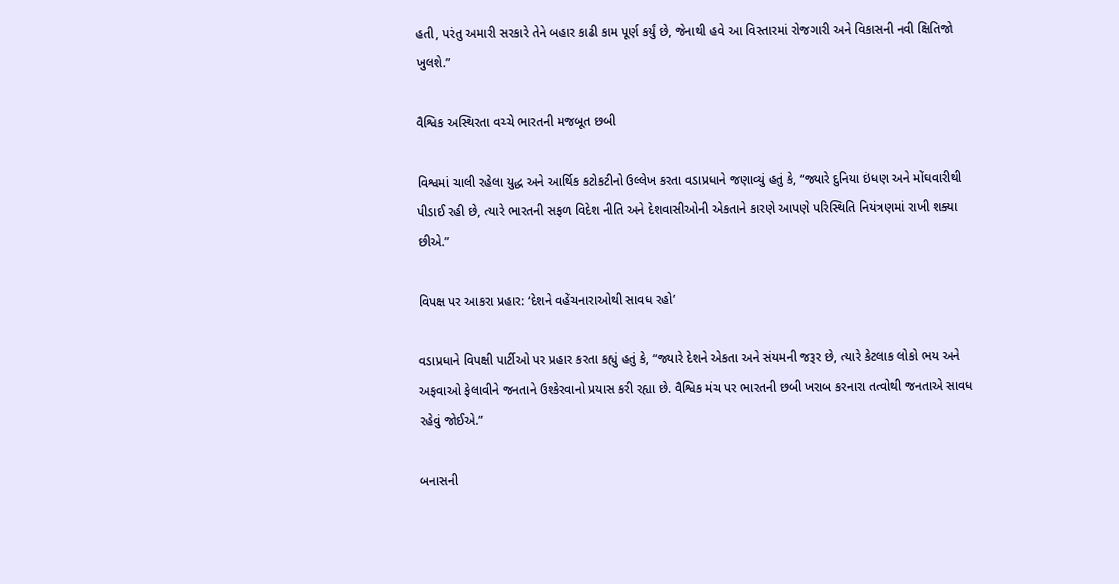હતી, પરંતુ અમારી સરકારે તેને બહાર કાઢી કામ પૂર્ણ કર્યું છે, જેનાથી હવે આ વિસ્તારમાં રોજગારી અને વિકાસની નવી ક્ષિતિજો ખુલશે.”

વૈશ્વિક અસ્થિરતા વચ્ચે ભારતની મજબૂત છબી

વિશ્વમાં ચાલી રહેલા યુદ્ધ અને આર્થિક કટોકટીનો ઉલ્લેખ કરતા વડાપ્રધાને જણાવ્યું હતું કે, “જ્યારે દુનિયા ઇંધણ અને મોંઘવારીથી પીડાઈ રહી છે, ત્યારે ભારતની સફળ વિદેશ નીતિ અને દેશવાસીઓની એકતાને કારણે આપણે પરિસ્થિતિ નિયંત્રણમાં રાખી શક્યા છીએ.”

વિપક્ષ પર આકરા પ્રહાર: ‘દેશને વહેંચનારાઓથી સાવધ રહો’

વડાપ્રધાને વિપક્ષી પાર્ટીઓ પર પ્રહાર કરતા કહ્યું હતું કે, “જ્યારે દેશને એકતા અને સંયમની જરૂર છે, ત્યારે કેટલાક લોકો ભય અને અફવાઓ ફેલાવીને જનતાને ઉશ્કેરવાનો પ્રયાસ કરી રહ્યા છે. વૈશ્વિક મંચ પર ભારતની છબી ખરાબ કરનારા તત્વોથી જનતાએ સાવધ રહેવું જોઈએ.”

બનાસની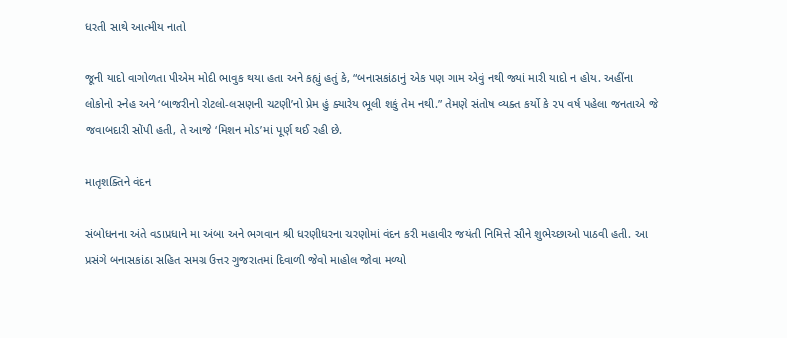ધરતી સાથે આત્મીય નાતો

જૂની યાદો વાગોળતા પીએમ મોદી ભાવુક થયા હતા અને કહ્યું હતું કે, “બનાસકાંઠાનું એક પણ ગામ એવું નથી જ્યાં મારી યાદો ન હોય. અહીંના લોકોનો સ્નેહ અને ‘બાજરીનો રોટલો-લસણની ચટણી’નો પ્રેમ હું ક્યારેય ભૂલી શકું તેમ નથી.” તેમણે સંતોષ વ્યક્ત કર્યો કે ૨૫ વર્ષ પહેલા જનતાએ જે જવાબદારી સોંપી હતી, તે આજે ‘મિશન મોડ’માં પૂર્ણ થઈ રહી છે.

માતૃશક્તિને વંદન

સંબોધનના અંતે વડાપ્રધાને મા અંબા અને ભગવાન શ્રી ધરણીધરના ચરણોમાં વંદન કરી મહાવીર જયંતી નિમિત્તે સૌને શુભેચ્છાઓ પાઠવી હતી. આ પ્રસંગે બનાસકાંઠા સહિત સમગ્ર ઉત્તર ગુજરાતમાં દિવાળી જેવો માહોલ જોવા મળ્યો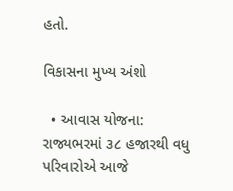હતો.

વિકાસના મુખ્ય અંશો

  • આવાસ યોજના: રાજ્યભરમાં ૩૮ હજારથી વધુ પરિવારોએ આજે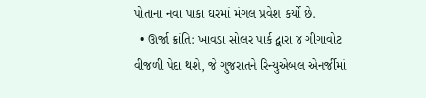પોતાના નવા પાકા ઘરમાં મંગલ પ્રવેશ કર્યો છે.
  • ઊર્જા ક્રાંતિ: ખાવડા સોલર પાર્ક દ્વારા ૪ ગીગાવોટ વીજળી પેદા થશે, જે ગુજરાતને રિન્યુએબલ એનર્જીમાં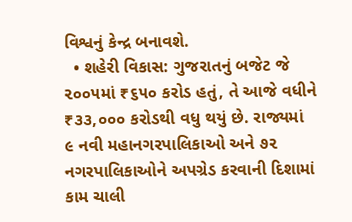વિશ્વનું કેન્દ્ર બનાવશે.
  • શહેરી વિકાસ: ગુજરાતનું બજેટ જે ૨૦૦૫માં ₹૬૫૦ કરોડ હતું, તે આજે વધીને ₹૩૩,૦૦૦ કરોડથી વધુ થયું છે. રાજ્યમાં ૯ નવી મહાનગરપાલિકાઓ અને ૭૨ નગરપાલિકાઓને અપગ્રેડ કરવાની દિશામાં કામ ચાલી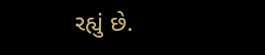રહ્યું છે.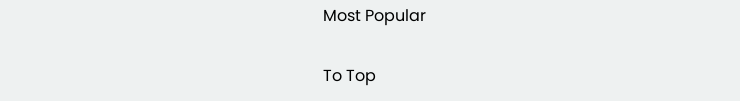Most Popular

To Top